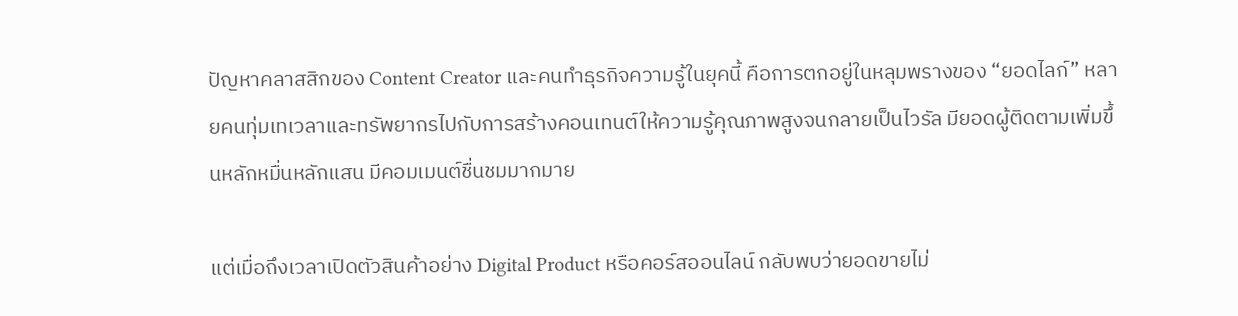ปัญหาคลาสสิกของ Content Creator และคนทำธุรกิจความรู้ในยุคนี้ คือการตกอยู่ในหลุมพรางของ “ยอดไลก์” หลายคนทุ่มเทเวลาและทรัพยากรไปกับการสร้างคอนเทนต์ให้ความรู้คุณภาพสูงจนกลายเป็นไวรัล มียอดผู้ติดตามเพิ่มขึ้นหลักหมื่นหลักแสน มีคอมเมนต์ชื่นชมมากมาย

แต่เมื่อถึงเวลาเปิดตัวสินค้าอย่าง Digital Product หรือคอร์สออนไลน์ กลับพบว่ายอดขายไม่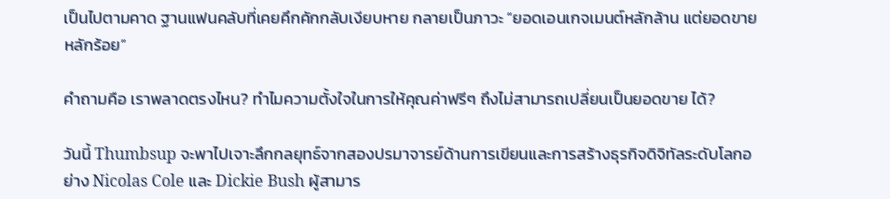เป็นไปตามคาด ฐานแฟนคลับที่เคยคึกคักกลับเงียบหาย กลายเป็นภาวะ “ยอดเอนเกจเมนต์หลักล้าน แต่ยอดขายหลักร้อย”

คำถามคือ เราพลาดตรงไหน? ทำไมความตั้งใจในการให้คุณค่าฟรีๆ ถึงไม่สามารถเปลี่ยนเป็นยอดขาย ได้?

วันนี้ Thumbsup จะพาไปเจาะลึกกลยุทธ์จากสองปรมาจารย์ด้านการเขียนและการสร้างธุรกิจดิจิทัลระดับโลกอย่าง Nicolas Cole และ Dickie Bush ผู้สามาร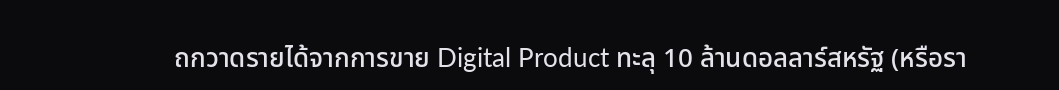ถกวาดรายได้จากการขาย Digital Product ทะลุ 10 ล้านดอลลาร์สหรัฐ (หรือรา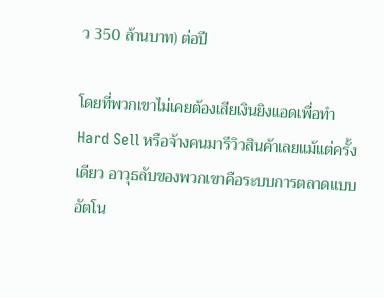ว 350 ล้านบาท) ต่อปี

โดยที่พวกเขาไม่เคยต้องเสียเงินยิงแอดเพื่อทำ Hard Sell หรือจ้างคนมารีวิวสินค้าเลยแม้แต่ครั้งเดียว อาวุธลับของพวกเขาคือระบบการตลาดแบบอัตโน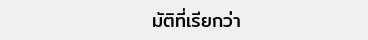มัติที่เรียกว่า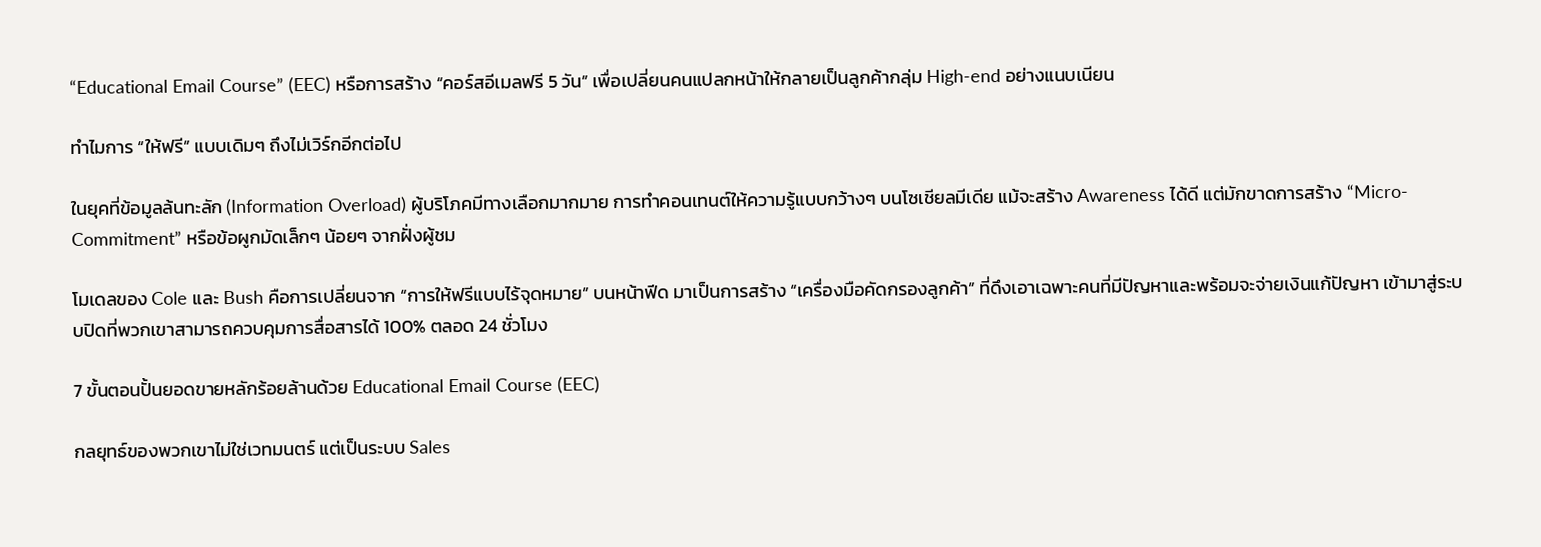“Educational Email Course” (EEC) หรือการสร้าง “คอร์สอีเมลฟรี 5 วัน” เพื่อเปลี่ยนคนแปลกหน้าให้กลายเป็นลูกค้ากลุ่ม High-end อย่างแนบเนียน

ทำไมการ “ให้ฟรี” แบบเดิมๆ ถึงไม่เวิร์กอีกต่อไป

ในยุคที่ข้อมูลล้นทะลัก (Information Overload) ผู้บริโภคมีทางเลือกมากมาย การทำคอนเทนต์ให้ความรู้แบบกว้างๆ บนโซเชียลมีเดีย แม้จะสร้าง Awareness ได้ดี แต่มักขาดการสร้าง “Micro-Commitment” หรือข้อผูกมัดเล็กๆ น้อยๆ จากฝั่งผู้ชม

โมเดลของ Cole และ Bush คือการเปลี่ยนจาก “การให้ฟรีแบบไร้จุดหมาย” บนหน้าฟีด มาเป็นการสร้าง “เครื่องมือคัดกรองลูกค้า” ที่ดึงเอาเฉพาะคนที่มีปัญหาและพร้อมจะจ่ายเงินแก้ปัญหา เข้ามาสู่ระบบปิดที่พวกเขาสามารถควบคุมการสื่อสารได้ 100% ตลอด 24 ชั่วโมง

7 ขั้นตอนปั้นยอดขายหลักร้อยล้านด้วย Educational Email Course (EEC)

กลยุทธ์ของพวกเขาไม่ใช่เวทมนตร์ แต่เป็นระบบ Sales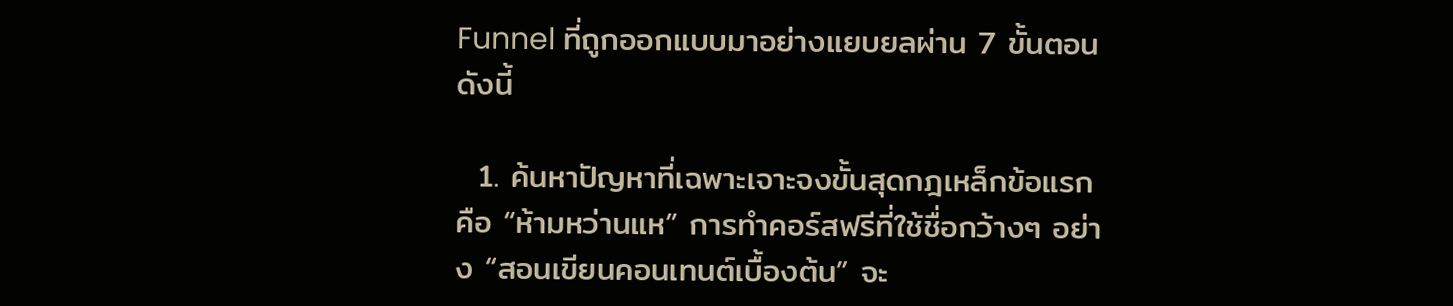Funnel ที่ถูกออกแบบมาอย่างแยบยลผ่าน 7 ขั้นตอน ดังนี้

  1. ค้นหาปัญหาที่เฉพาะเจาะจงขั้นสุดกฎเหล็กข้อแรกคือ “ห้ามหว่านแห” การทำคอร์สฟรีที่ใช้ชื่อกว้างๆ อย่าง “สอนเขียนคอนเทนต์เบื้องต้น” จะ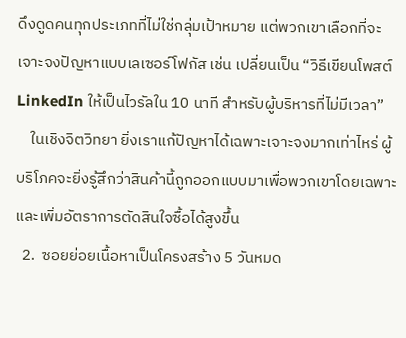ดึงดูดคนทุกประเภทที่ไม่ใช่กลุ่มเป้าหมาย แต่พวกเขาเลือกที่จะเจาะจงปัญหาแบบเลเซอร์โฟกัส เช่น เปลี่ยนเป็น “วิธีเขียนโพสต์ LinkedIn ให้เป็นไวรัลใน 10 นาที สำหรับผู้บริหารที่ไม่มีเวลา”
    ในเชิงจิตวิทยา ยิ่งเราแก้ปัญหาได้เฉพาะเจาะจงมากเท่าไหร่ ผู้บริโภคจะยิ่งรู้สึกว่าสินค้านี้ถูกออกแบบมาเพื่อพวกเขาโดยเฉพาะ และเพิ่มอัตราการตัดสินใจซื้อได้สูงขึ้น
  2.  ซอยย่อยเนื้อหาเป็นโครงสร้าง 5 วันหมด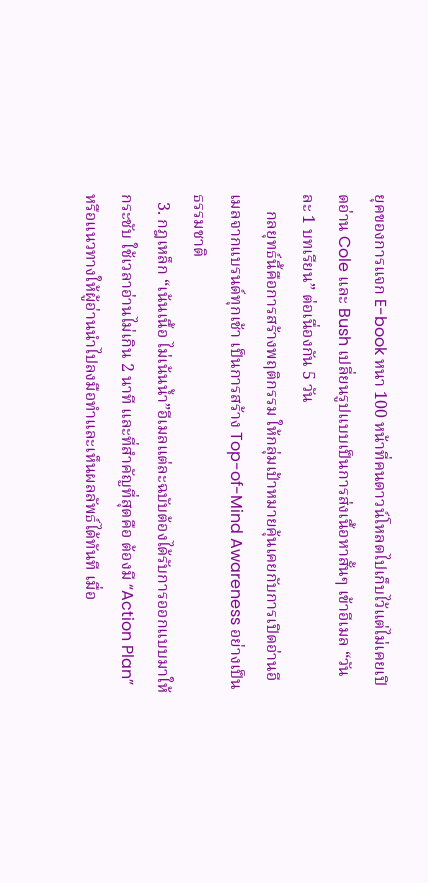ยุคของการแจก E-book หนา 100 หน้าที่คนดาวน์โหลดไปเก็บไว้แต่ไม่เคยเปิดอ่าน Cole และ Bush เปลี่ยนรูปแบบเป็นการส่งเนื้อหาสั้นๆ เข้าอีเมล “วันละ 1 บทเรียน” ต่อเนื่องกัน 5 วัน
    กลยุทธ์นี้คือการสร้างพฤติกรรม ให้กลุ่มเป้าหมายคุ้นเคยกับการเปิดอ่านอีเมลจากแบรนด์ทุกเช้า เป็นการสร้าง Top-of-Mind Awareness อย่างเป็นธรรมชาติ
  3. กฎเหล็ก “เน้นเนื้อ ไม่เน้นน้ำ”อีเมลแต่ละฉบับต้องได้รับการออกแบบมาให้กระชับ ใช้เวลาอ่านไม่เกิน 2 นาที และที่สำคัญที่สุดคือ ต้องมี “Action Plan” หรือแนวทางให้ผู้อ่านนำไปลงมือทำและเห็นผลลัพธ์ได้ทันที เมื่อ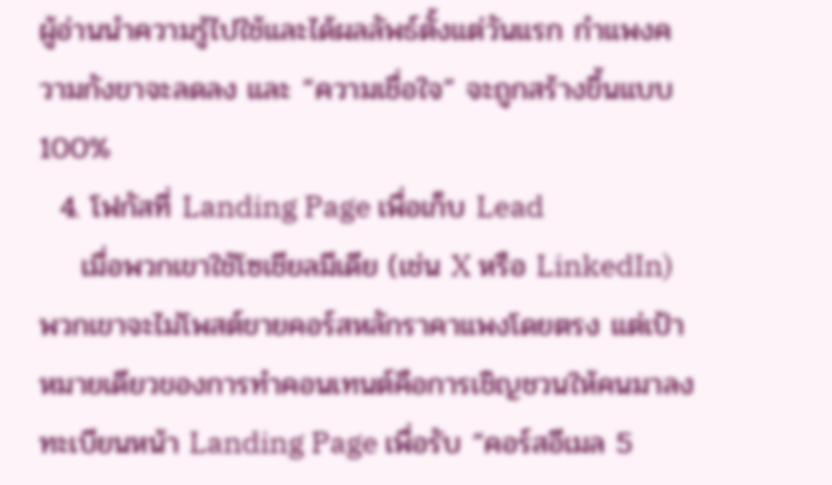ผู้อ่านนำความรู้ไปใช้และได้ผลลัพธ์ตั้งแต่วันแรก กำแพงความกังขาจะลดลง และ “ความเชื่อใจ” จะถูกสร้างขึ้นแบบ 100%
  4. โฟกัสที่ Landing Page เพื่อเก็บ Lead
    เมื่อพวกเขาใช้โซเชียลมีเดีย (เช่น X หรือ LinkedIn) พวกเขาจะไม่โพสต์ขายคอร์สหลักราคาแพงโดยตรง แต่เป้าหมายเดียวของการทำคอนเทนต์คือการเชิญชวนให้คนมาลงทะเบียนหน้า Landing Page เพื่อรับ “คอร์สอีเมล 5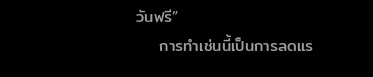วันฟรี”
    การทำเช่นนี้เป็นการลดแร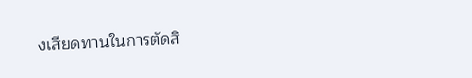งเสียดทานในการตัดสิ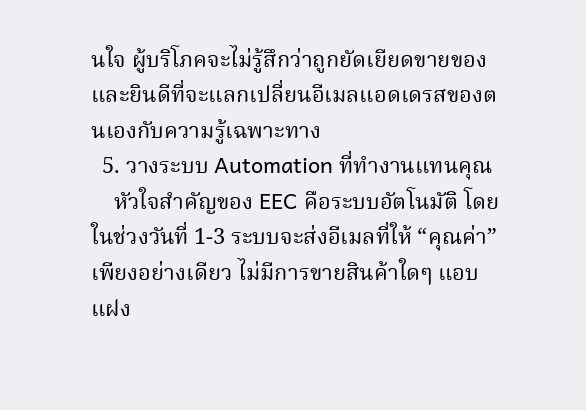นใจ ผู้บริโภคจะไม่รู้สึกว่าถูกยัดเยียดขายของ และยินดีที่จะแลกเปลี่ยนอีเมลแอดเดรสของตนเองกับความรู้เฉพาะทาง
  5. วางระบบ Automation ที่ทำงานแทนคุณ
    หัวใจสำคัญของ EEC คือระบบอัตโนมัติ โดยในช่วงวันที่ 1-3 ระบบจะส่งอีเมลที่ให้ “คุณค่า” เพียงอย่างเดียว ไม่มีการขายสินค้าใดๆ แอบแฝง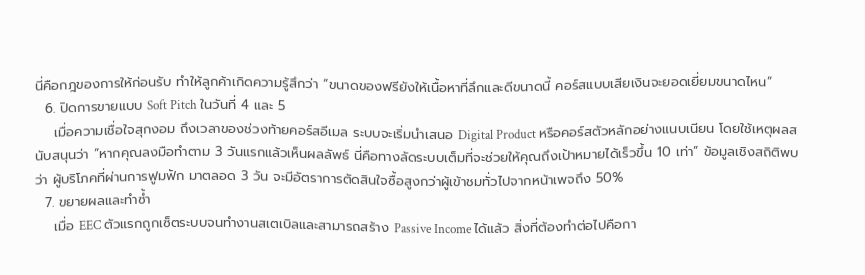นี่คือกฎของการให้ก่อนรับ ทำให้ลูกค้าเกิดความรู้สึกว่า “ขนาดของฟรียังให้เนื้อหาที่ลึกและดีขนาดนี้ คอร์สแบบเสียเงินจะยอดเยี่ยมขนาดไหน”
  6. ปิดการขายแบบ Soft Pitch ในวันที่ 4 และ 5
    เมื่อความเชื่อใจสุกงอม ถึงเวลาของช่วงท้ายคอร์สอีเมล ระบบจะเริ่มนำเสนอ Digital Product หรือคอร์สตัวหลักอย่างแนบเนียน โดยใช้เหตุผลสนับสนุนว่า “หากคุณลงมือทำตาม 3 วันแรกแล้วเห็นผลลัพธ์ นี่คือทางลัดระบบเต็มที่จะช่วยให้คุณถึงเป้าหมายได้เร็วขึ้น 10 เท่า” ข้อมูลเชิงสถิติพบว่า ผู้บริโภคที่ผ่านการฟูมฟัก มาตลอด 3 วัน จะมีอัตราการตัดสินใจซื้อสูงกว่าผู้เข้าชมทั่วไปจากหน้าเพจถึง 50%
  7. ขยายผลและทำซ้ำ
    เมื่อ EEC ตัวแรกถูกเซ็ตระบบจนทำงานสเตเบิลและสามารถสร้าง Passive Income ได้แล้ว สิ่งที่ต้องทำต่อไปคือกา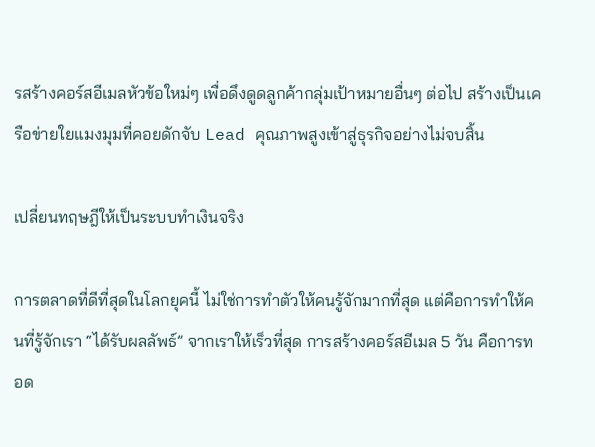รสร้างคอร์สอีเมลหัวข้อใหม่ๆ เพื่อดึงดูดลูกค้ากลุ่มเป้าหมายอื่นๆ ต่อไป สร้างเป็นเครือข่ายใยแมงมุมที่คอยดักจับ Lead คุณภาพสูงเข้าสู่ธุรกิจอย่างไม่จบสิ้น

เปลี่ยนทฤษฎีให้เป็นระบบทำเงินจริง

การตลาดที่ดีที่สุดในโลกยุคนี้ ไม่ใช่การทำตัวให้คนรู้จักมากที่สุด แต่คือการทำให้คนที่รู้จักเรา “ได้รับผลลัพธ์” จากเราให้เร็วที่สุด การสร้างคอร์สอีเมล 5 วัน คือการทอด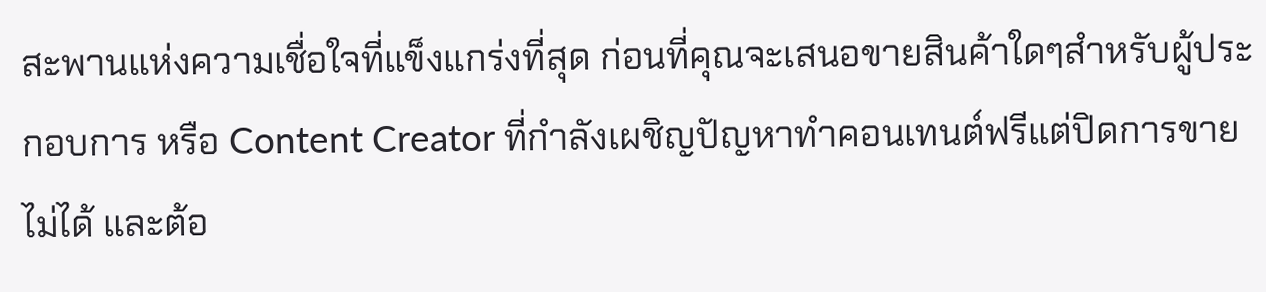สะพานแห่งความเชื่อใจที่แข็งแกร่งที่สุด ก่อนที่คุณจะเสนอขายสินค้าใดๆสำหรับผู้ประกอบการ หรือ Content Creator ที่กำลังเผชิญปัญหาทำคอนเทนต์ฟรีแต่ปิดการขายไม่ได้ และต้อ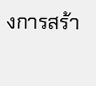งการสร้า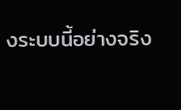งระบบนี้อย่างจริง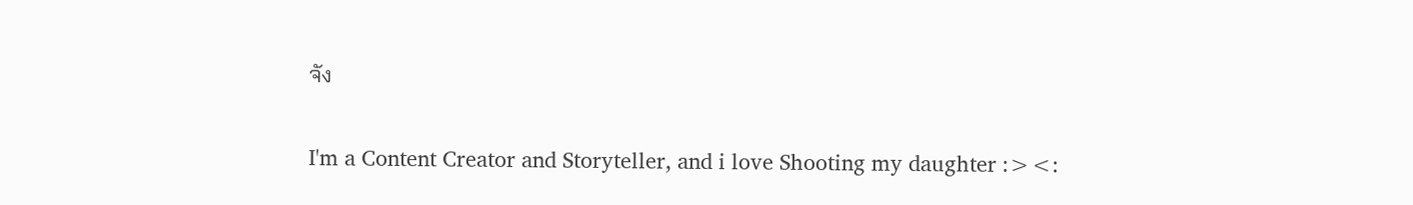จัง

I'm a Content Creator and Storyteller, and i love Shooting my daughter :><: